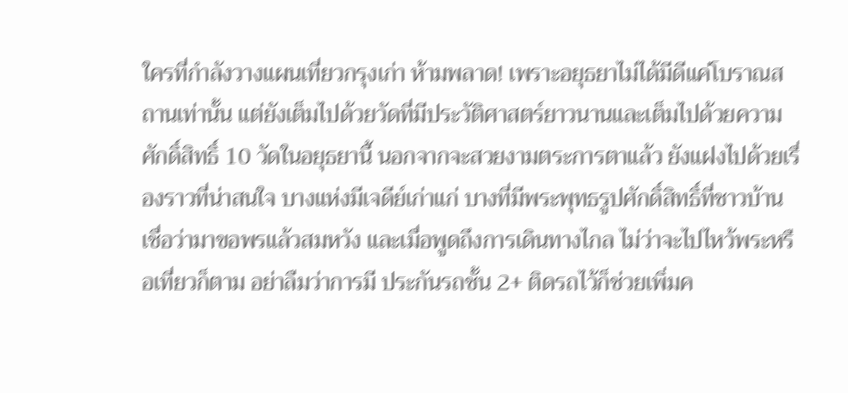ใครที่กำลังวางแผนเที่ยวกรุงเก่า ห้ามพลาด! เพราะอยุธยาไม่ได้มีดีแค่โบราณสถานเท่านั้น แต่ยังเต็มไปด้วยวัดที่มีประวัติศาสตร์ยาวนานและเต็มไปด้วยความศักดิ์สิทธิ์ 10 วัดในอยุธยานี้ นอกจากจะสวยงามตระการตาแล้ว ยังแฝงไปด้วยเรื่องราวที่น่าสนใจ บางแห่งมีเจดีย์เก่าแก่ บางที่มีพระพุทธรูปศักดิ์สิทธิ์ที่ชาวบ้านเชื่อว่ามาขอพรแล้วสมหวัง และเมื่อพูดถึงการเดินทางไกล ไม่ว่าจะไปไหว้พระหรือเที่ยวก็ตาม อย่าลืมว่าการมี ประกันรถชั้น 2+ ติดรถไว้ก็ช่วยเพิ่มค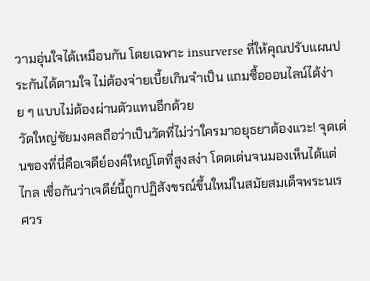วามอุ่นใจได้เหมือนกัน โดยเฉพาะ insurverse ที่ให้คุณปรับแผนประกันได้ตามใจ ไม่ต้องจ่ายเบี้ยเกินจำเป็น แถมซื้อออนไลน์ได้ง่าย ๆ แบบไม่ต้องผ่านตัวแทนอีกด้วย
วัดใหญ่ชัยมงคลถือว่าเป็นวัดที่ไม่ว่าใครมาอยุธยาต้องแวะ! จุดเด่นของที่นี่คือเจดีย์องค์ใหญ่โตที่สูงสง่า โดดเด่นจนมองเห็นได้แต่ไกล เชื่อกันว่าเจดีย์นี้ถูกปฏิสังขรณ์ขึ้นใหม่ในสมัยสมเด็จพระนเรศวร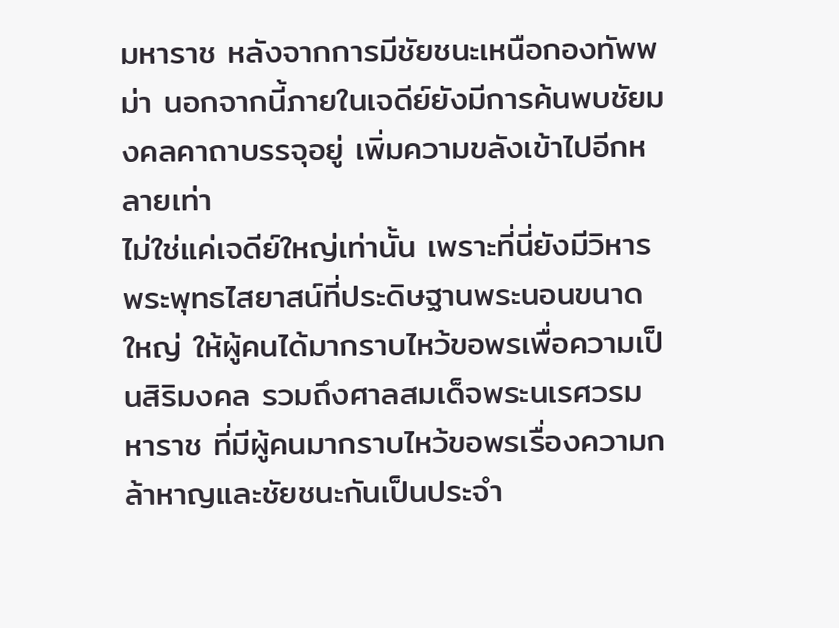มหาราช หลังจากการมีชัยชนะเหนือกองทัพพม่า นอกจากนี้ภายในเจดีย์ยังมีการค้นพบชัยมงคลคาถาบรรจุอยู่ เพิ่มความขลังเข้าไปอีกหลายเท่า
ไม่ใช่แค่เจดีย์ใหญ่เท่านั้น เพราะที่นี่ยังมีวิหารพระพุทธไสยาสน์ที่ประดิษฐานพระนอนขนาดใหญ่ ให้ผู้คนได้มากราบไหว้ขอพรเพื่อความเป็นสิริมงคล รวมถึงศาลสมเด็จพระนเรศวรมหาราช ที่มีผู้คนมากราบไหว้ขอพรเรื่องความกล้าหาญและชัยชนะกันเป็นประจำ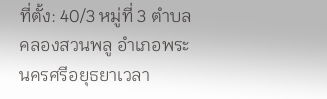ที่ตั้ง: 40/3 หมู่ที่ 3 ตำบลคลองสวนพลู อำเภอพระนครศรีอยุธยาเวลา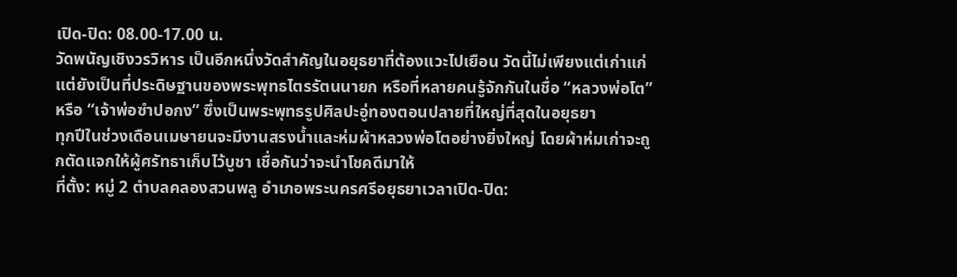เปิด-ปิด: 08.00-17.00 น.
วัดพนัญเชิงวรวิหาร เป็นอีกหนึ่งวัดสำคัญในอยุธยาที่ต้องแวะไปเยือน วัดนี้ไม่เพียงแต่เก่าแก่ แต่ยังเป็นที่ประดิษฐานของพระพุทธไตรรัตนนายก หรือที่หลายคนรู้จักกันในชื่อ “หลวงพ่อโต” หรือ “เจ้าพ่อซำปอกง” ซึ่งเป็นพระพุทธรูปศิลปะอู่ทองตอนปลายที่ใหญ่ที่สุดในอยุธยา
ทุกปีในช่วงเดือนเมษายนจะมีงานสรงน้ำและห่มผ้าหลวงพ่อโตอย่างยิ่งใหญ่ โดยผ้าห่มเก่าจะถูกตัดแจกให้ผู้ศรัทธาเก็บไว้บูชา เชื่อกันว่าจะนำโชคดีมาให้
ที่ตั้ง: หมู่ 2 ตำบลคลองสวนพลู อำเภอพระนครศรีอยุธยาเวลาเปิด-ปิด: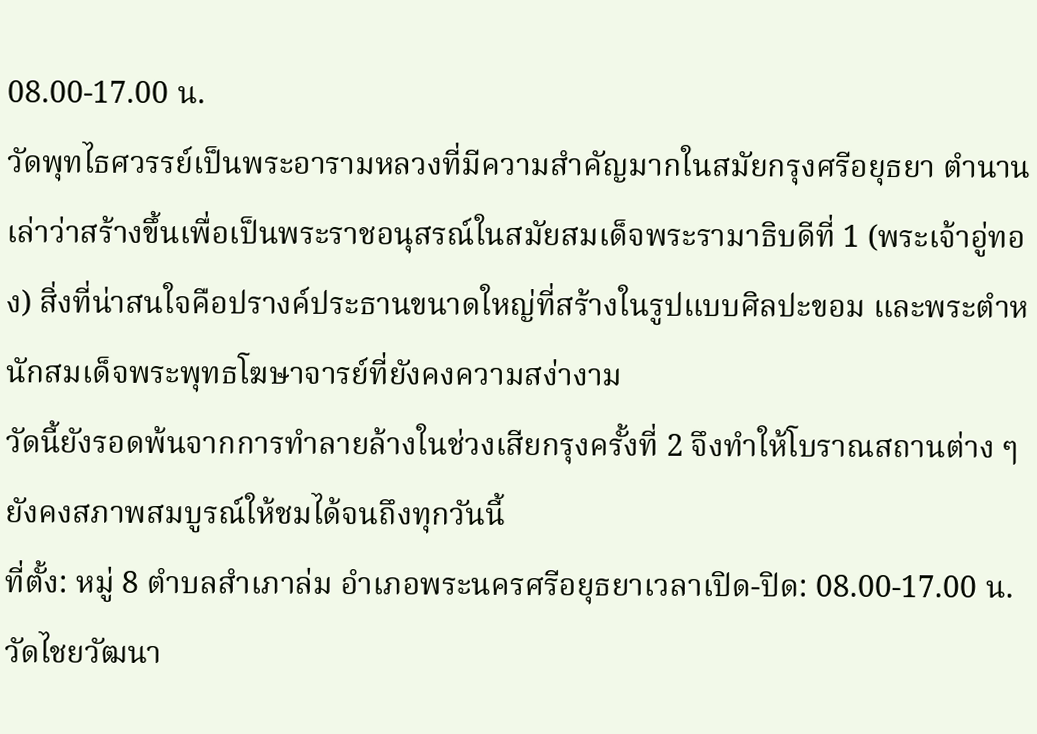08.00-17.00 น.
วัดพุทไธศวรรย์เป็นพระอารามหลวงที่มีความสำคัญมากในสมัยกรุงศรีอยุธยา ตำนานเล่าว่าสร้างขึ้นเพื่อเป็นพระราชอนุสรณ์ในสมัยสมเด็จพระรามาธิบดีที่ 1 (พระเจ้าอู่ทอง) สิ่งที่น่าสนใจคือปรางค์ประธานขนาดใหญ่ที่สร้างในรูปแบบศิลปะขอม และพระตำหนักสมเด็จพระพุทธโฆษาจารย์ที่ยังคงความสง่างาม
วัดนี้ยังรอดพ้นจากการทำลายล้างในช่วงเสียกรุงครั้งที่ 2 จึงทำให้โบราณสถานต่าง ๆ ยังคงสภาพสมบูรณ์ให้ชมได้จนถึงทุกวันนี้
ที่ตั้ง: หมู่ 8 ตำบลสำเภาล่ม อำเภอพระนครศรีอยุธยาเวลาเปิด-ปิด: 08.00-17.00 น.
วัดไชยวัฒนา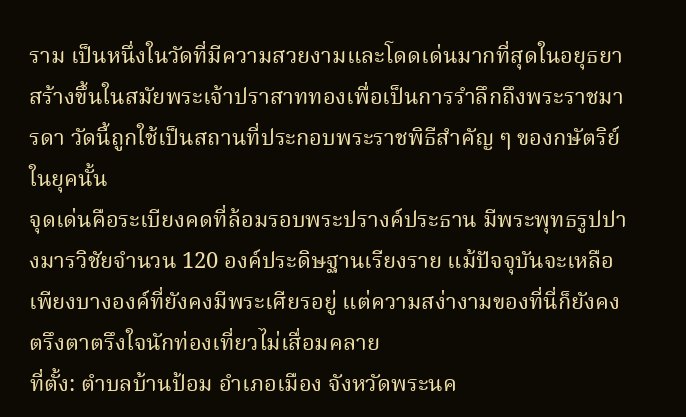ราม เป็นหนึ่งในวัดที่มีความสวยงามและโดดเด่นมากที่สุดในอยุธยา สร้างขึ้นในสมัยพระเจ้าปราสาททองเพื่อเป็นการรำลึกถึงพระราชมารดา วัดนี้ถูกใช้เป็นสถานที่ประกอบพระราชพิธีสำคัญ ๆ ของกษัตริย์ในยุคนั้น
จุดเด่นคือระเบียงคดที่ล้อมรอบพระปรางค์ประธาน มีพระพุทธรูปปางมารวิชัยจำนวน 120 องค์ประดิษฐานเรียงราย แม้ปัจจุบันจะเหลือเพียงบางองค์ที่ยังคงมีพระเศียรอยู่ แต่ความสง่างามของที่นี่ก็ยังคงตรึงตาตรึงใจนักท่องเที่ยวไม่เสื่อมคลาย
ที่ตั้ง: ตำบลบ้านป้อม อำเภอเมือง จังหวัดพระนค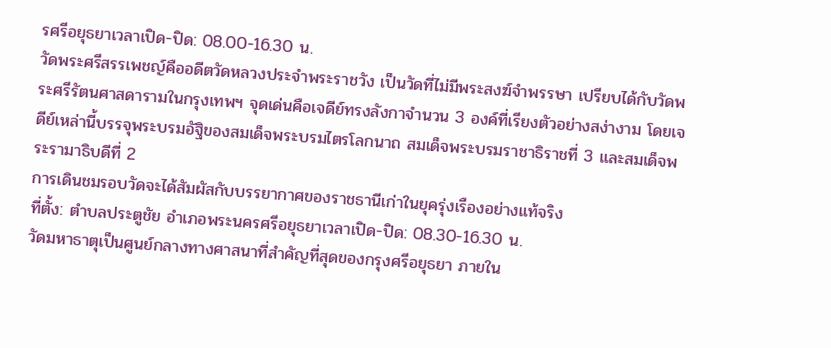รศรีอยุธยาเวลาเปิด-ปิด: 08.00-16.30 น.
วัดพระศรีสรรเพชญ์คืออดีตวัดหลวงประจำพระราชวัง เป็นวัดที่ไม่มีพระสงฆ์จำพรรษา เปรียบได้กับวัดพระศรีรัตนศาสดารามในกรุงเทพฯ จุดเด่นคือเจดีย์ทรงลังกาจำนวน 3 องค์ที่เรียงตัวอย่างสง่างาม โดยเจดีย์เหล่านี้บรรจุพระบรมอัฐิของสมเด็จพระบรมไตรโลกนาถ สมเด็จพระบรมราชาธิราชที่ 3 และสมเด็จพระรามาธิบดีที่ 2
การเดินชมรอบวัดจะได้สัมผัสกับบรรยากาศของราชธานีเก่าในยุครุ่งเรืองอย่างแท้จริง
ที่ตั้ง: ตำบลประตูชัย อำเภอพระนครศรีอยุธยาเวลาเปิด-ปิด: 08.30-16.30 น.
วัดมหาธาตุเป็นศูนย์กลางทางศาสนาที่สำคัญที่สุดของกรุงศรีอยุธยา ภายใน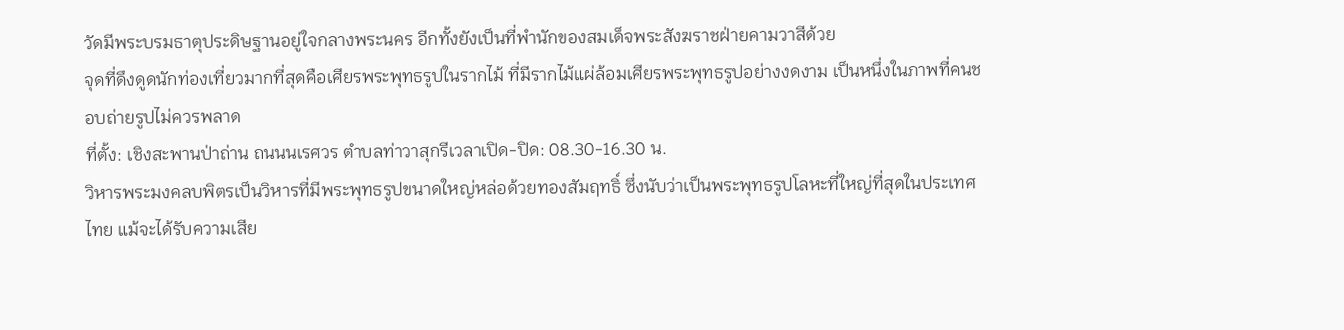วัดมีพระบรมธาตุประดิษฐานอยู่ใจกลางพระนคร อีกทั้งยังเป็นที่พำนักของสมเด็จพระสังฆราชฝ่ายคามวาสีด้วย
จุดที่ดึงดูดนักท่องเที่ยวมากที่สุดคือเศียรพระพุทธรูปในรากไม้ ที่มีรากไม้แผ่ล้อมเศียรพระพุทธรูปอย่างงดงาม เป็นหนึ่งในภาพที่คนชอบถ่ายรูปไม่ควรพลาด
ที่ตั้ง: เชิงสะพานป่าถ่าน ถนนนเรศวร ตำบลท่าวาสุกรีเวลาเปิด-ปิด: 08.30-16.30 น.
วิหารพระมงคลบพิตรเป็นวิหารที่มีพระพุทธรูปขนาดใหญ่หล่อด้วยทองสัมฤทธิ์ ซึ่งนับว่าเป็นพระพุทธรูปโลหะที่ใหญ่ที่สุดในประเทศไทย แม้จะได้รับความเสีย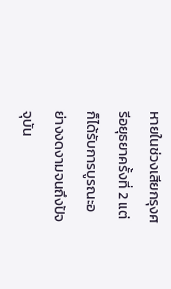หายในช่วงเสียกรุงศรีอยุธยาครั้งที่ 2 แต่ก็ได้รับการบูรณะอย่างงดงามจนถึงปัจจุบัน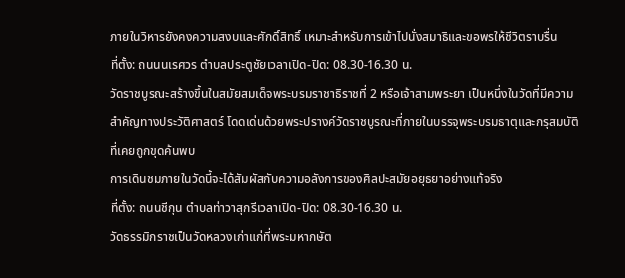ภายในวิหารยังคงความสงบและศักดิ์สิทธิ์ เหมาะสำหรับการเข้าไปนั่งสมาธิและขอพรให้ชีวิตราบรื่น
ที่ตั้ง: ถนนนเรศวร ตำบลประตูชัยเวลาเปิด-ปิด: 08.30-16.30 น.
วัดราชบูรณะสร้างขึ้นในสมัยสมเด็จพระบรมราชาธิราชที่ 2 หรือเจ้าสามพระยา เป็นหนึ่งในวัดที่มีความสำคัญทางประวัติศาสตร์ โดดเด่นด้วยพระปรางค์วัดราชบูรณะที่ภายในบรรจุพระบรมธาตุและกรุสมบัติที่เคยถูกขุดค้นพบ
การเดินชมภายในวัดนี้จะได้สัมผัสกับความอลังการของศิลปะสมัยอยุธยาอย่างแท้จริง
ที่ตั้ง: ถนนชีกุน ตำบลท่าวาสุกรีเวลาเปิด-ปิด: 08.30-16.30 น.
วัดธรรมิกราชเป็นวัดหลวงเก่าแก่ที่พระมหากษัต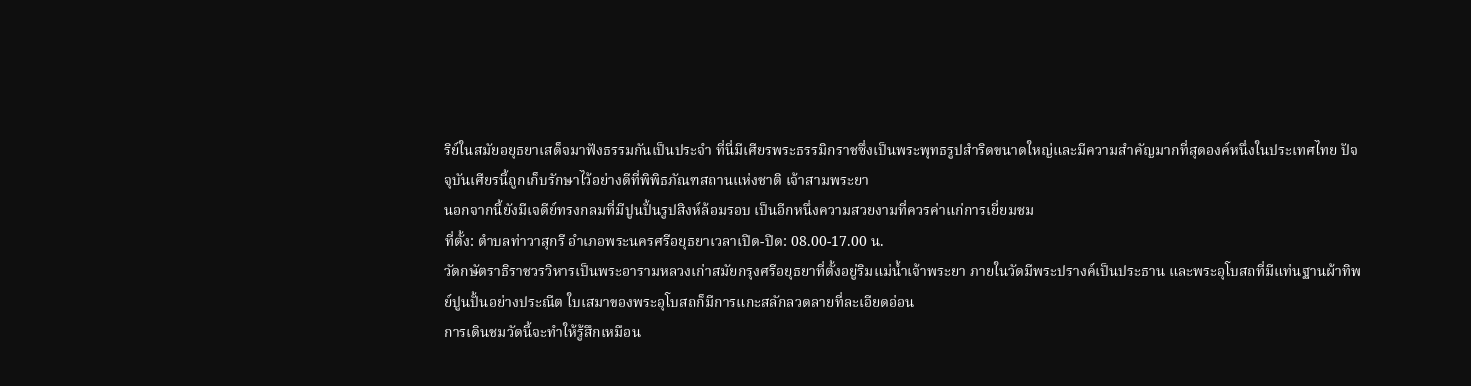ริย์ในสมัยอยุธยาเสด็จมาฟังธรรมกันเป็นประจำ ที่นี่มีเศียรพระธรรมิกราชซึ่งเป็นพระพุทธรูปสำริดขนาดใหญ่และมีความสำคัญมากที่สุดองค์หนึ่งในประเทศไทย ปัจจุบันเศียรนี้ถูกเก็บรักษาไว้อย่างดีที่พิพิธภัณฑสถานแห่งชาติ เจ้าสามพระยา
นอกจากนี้ยังมีเจดีย์ทรงกลมที่มีปูนปั้นรูปสิงห์ล้อมรอบ เป็นอีกหนึ่งความสวยงามที่ควรค่าแก่การเยี่ยมชม
ที่ตั้ง: ตำบลท่าวาสุกรี อำเภอพระนครศรีอยุธยาเวลาเปิด-ปิด: 08.00-17.00 น.
วัดกษัตราธิราชวรวิหารเป็นพระอารามหลวงเก่าสมัยกรุงศรีอยุธยาที่ตั้งอยู่ริมแม่น้ำเจ้าพระยา ภายในวัดมีพระปรางค์เป็นประธาน และพระอุโบสถที่มีแท่นฐานผ้าทิพย์ปูนปั้นอย่างประณีต ใบเสมาของพระอุโบสถก็มีการแกะสลักลวดลายที่ละเอียดอ่อน
การเดินชมวัดนี้จะทำให้รู้สึกเหมือน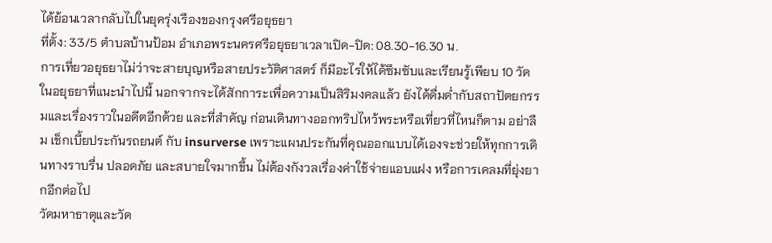ได้ย้อนเวลากลับไปในยุครุ่งเรืองของกรุงศรีอยุธยา
ที่ตั้ง: 33/5 ตำบลบ้านป้อม อำเภอพระนครศรีอยุธยาเวลาเปิด-ปิด: 08.30-16.30 น.
การเที่ยวอยุธยาไม่ว่าจะสายบุญหรือสายประวัติศาสตร์ ก็มีอะไรให้ได้ซึมซับและเรียนรู้เพียบ 10 วัดในอยุธยาที่แนะนำไปนี้ นอกจากจะได้สักการะเพื่อความเป็นสิริมงคลแล้ว ยังได้ดื่มด่ำกับสถาปัตยกรรมและเรื่องราวในอดีตอีกด้วย และที่สำคัญ ก่อนเดินทางออกทริปไหว้พระหรือเที่ยวที่ไหนก็ตาม อย่าลืม เช็กเบี้ยประกันรถยนต์ กับ insurverse เพราะแผนประกันที่คุณออกแบบได้เองจะช่วยให้ทุกการเดินทางราบรื่น ปลอดภัย และสบายใจมากขึ้น ไม่ต้องกังวลเรื่องค่าใช้จ่ายแอบแฝง หรือการเคลมที่ยุ่งยากอีกต่อไป
วัดมหาธาตุและวัด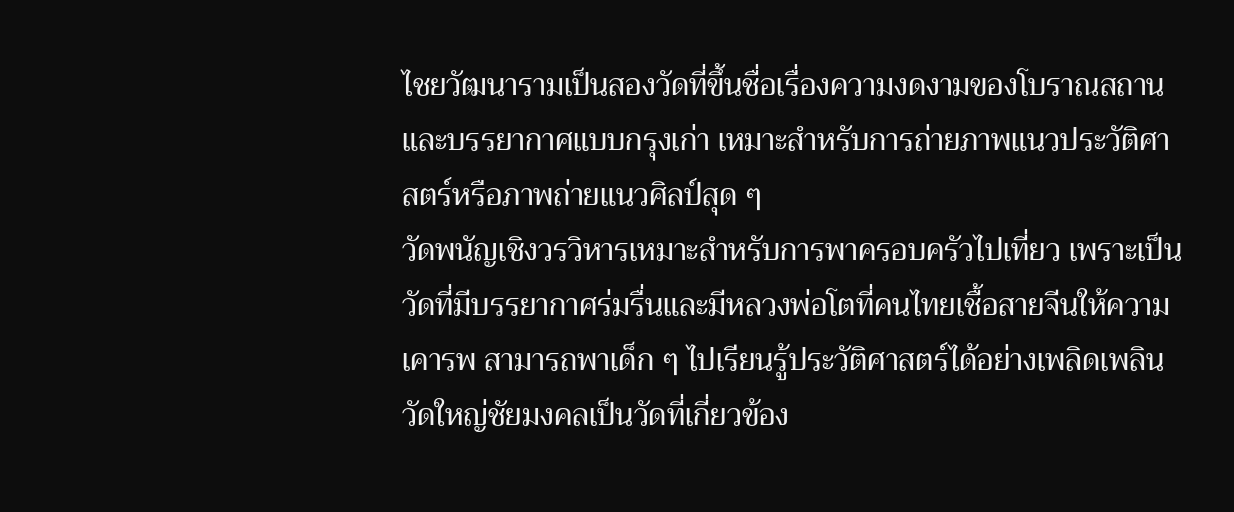ไชยวัฒนารามเป็นสองวัดที่ขึ้นชื่อเรื่องความงดงามของโบราณสถานและบรรยากาศแบบกรุงเก่า เหมาะสำหรับการถ่ายภาพแนวประวัติศาสตร์หรือภาพถ่ายแนวศิลป์สุด ๆ
วัดพนัญเชิงวรวิหารเหมาะสำหรับการพาครอบครัวไปเที่ยว เพราะเป็นวัดที่มีบรรยากาศร่มรื่นและมีหลวงพ่อโตที่คนไทยเชื้อสายจีนให้ความเคารพ สามารถพาเด็ก ๆ ไปเรียนรู้ประวัติศาสตร์ได้อย่างเพลิดเพลิน
วัดใหญ่ชัยมงคลเป็นวัดที่เกี่ยวข้อง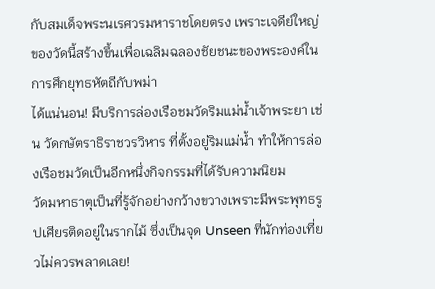กับสมเด็จพระนเรศวรมหาราชโดยตรง เพราะเจดีย์ใหญ่ของวัดนี้สร้างขึ้นเพื่อเฉลิมฉลองชัยชนะของพระองค์ในการศึกยุทธหัตถีกับพม่า
ได้แน่นอน! มีบริการล่องเรือชมวัดริมแม่น้ำเจ้าพระยา เช่น วัดกษัตราธิราชวรวิหาร ที่ตั้งอยู่ริมแม่น้ำ ทำให้การล่องเรือชมวัดเป็นอีกหนึ่งกิจกรรมที่ได้รับความนิยม
วัดมหาธาตุเป็นที่รู้จักอย่างกว้างขวางเพราะมีพระพุทธรูปเศียรติดอยู่ในรากไม้ ซึ่งเป็นจุด Unseen ที่นักท่องเที่ยวไม่ควรพลาดเลย!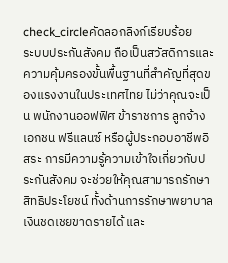check_circleคัดลอกลิงก์เรียบร้อย
ระบบประกันสังคม ถือเป็นสวัสดิการและความคุ้มครองขั้นพื้นฐานที่สำคัญที่สุดของแรงงานในประเทศไทย ไม่ว่าคุณจะเป็น พนักงานออฟฟิศ ข้าราชการ ลูกจ้างเอกชน ฟรีแลนซ์ หรือผู้ประกอบอาชีพอิสระ การมีความรู้ความเข้าใจเกี่ยวกับประกันสังคม จะช่วยให้คุณสามารถรักษาสิทธิประโยชน์ ทั้งด้านการรักษาพยาบาล เงินชดเชยขาดรายได้ และ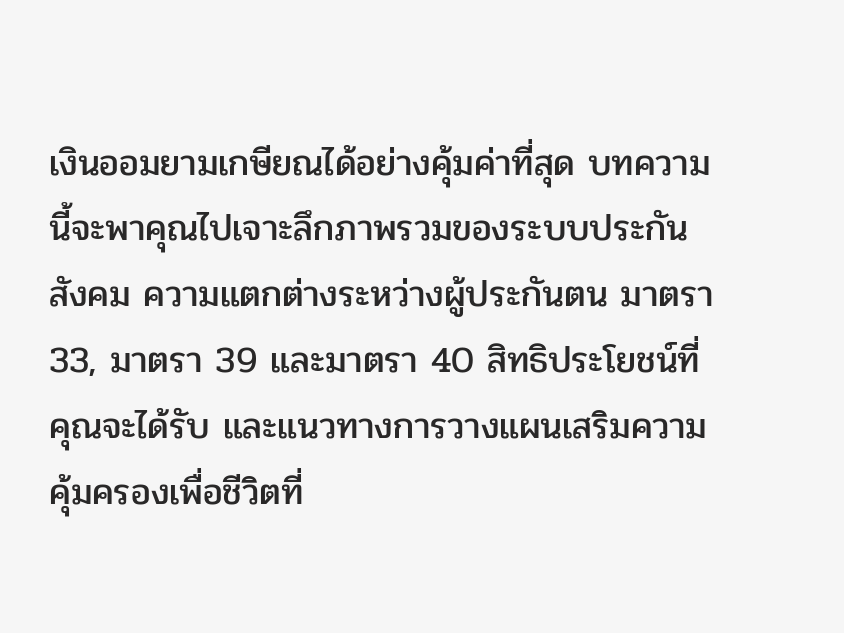เงินออมยามเกษียณได้อย่างคุ้มค่าที่สุด บทความนี้จะพาคุณไปเจาะลึกภาพรวมของระบบประกันสังคม ความแตกต่างระหว่างผู้ประกันตน มาตรา 33, มาตรา 39 และมาตรา 40 สิทธิประโยชน์ที่คุณจะได้รับ และแนวทางการวางแผนเสริมความคุ้มครองเพื่อชีวิตที่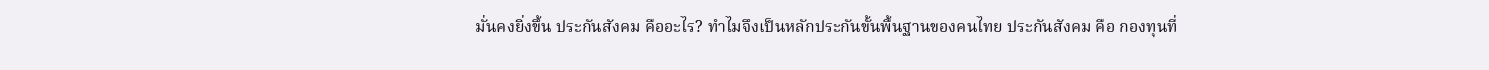มั่นคงยิ่งขึ้น ประกันสังคม คืออะไร? ทำไมจึงเป็นหลักประกันขั้นพื้นฐานของคนไทย ประกันสังคม คือ กองทุนที่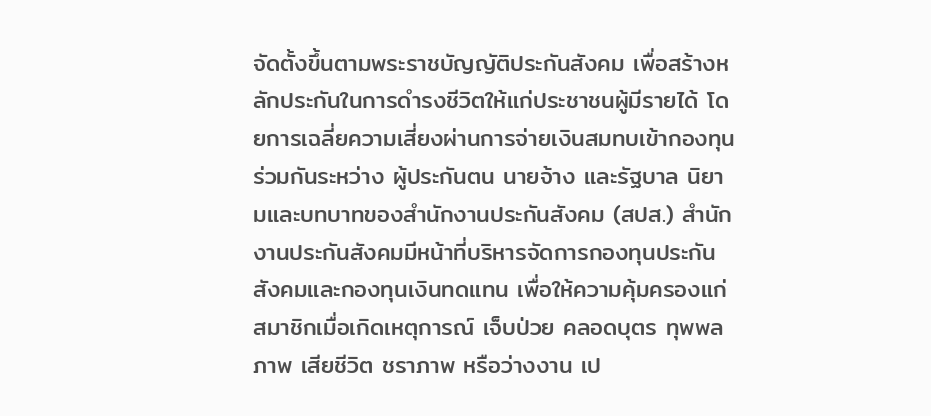จัดตั้งขึ้นตามพระราชบัญญัติประกันสังคม เพื่อสร้างหลักประกันในการดำรงชีวิตให้แก่ประชาชนผู้มีรายได้ โดยการเฉลี่ยความเสี่ยงผ่านการจ่ายเงินสมทบเข้ากองทุนร่วมกันระหว่าง ผู้ประกันตน นายจ้าง และรัฐบาล นิยามและบทบาทของสำนักงานประกันสังคม (สปส.) สำนักงานประกันสังคมมีหน้าที่บริหารจัดการกองทุนประกันสังคมและกองทุนเงินทดแทน เพื่อให้ความคุ้มครองแก่สมาชิกเมื่อเกิดเหตุการณ์ เจ็บป่วย คลอดบุตร ทุพพลภาพ เสียชีวิต ชราภาพ หรือว่างงาน เป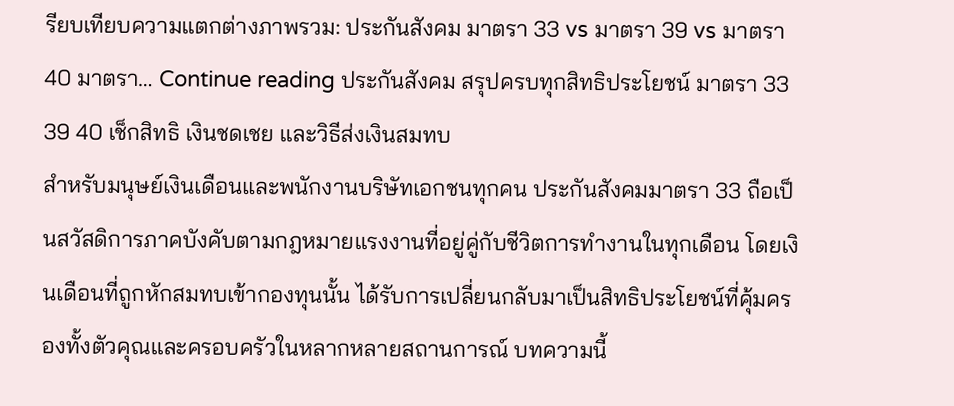รียบเทียบความแตกต่างภาพรวม: ประกันสังคม มาตรา 33 vs มาตรา 39 vs มาตรา 40 มาตรา… Continue reading ประกันสังคม สรุปครบทุกสิทธิประโยชน์ มาตรา 33 39 40 เช็กสิทธิ เงินชดเชย และวิธีส่งเงินสมทบ
สำหรับมนุษย์เงินเดือนและพนักงานบริษัทเอกชนทุกคน ประกันสังคมมาตรา 33 ถือเป็นสวัสดิการภาคบังคับตามกฎหมายแรงงานที่อยู่คู่กับชีวิตการทำงานในทุกเดือน โดยเงินเดือนที่ถูกหักสมทบเข้ากองทุนนั้น ได้รับการเปลี่ยนกลับมาเป็นสิทธิประโยชน์ที่คุ้มครองทั้งตัวคุณและครอบครัวในหลากหลายสถานการณ์ บทความนี้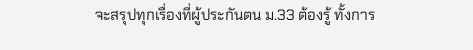จะสรุปทุกเรื่องที่ผู้ประกันตน ม.33 ต้องรู้ ทั้งการ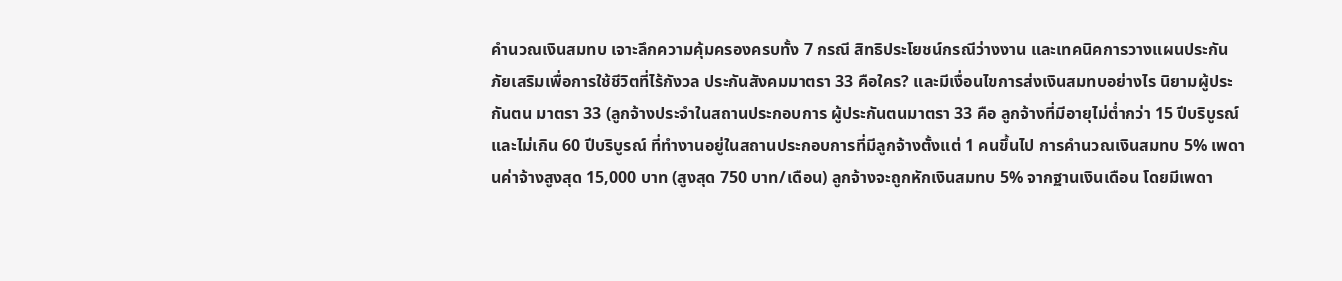คำนวณเงินสมทบ เจาะลึกความคุ้มครองครบทั้ง 7 กรณี สิทธิประโยชน์กรณีว่างงาน และเทคนิคการวางแผนประกันภัยเสริมเพื่อการใช้ชีวิตที่ไร้กังวล ประกันสังคมมาตรา 33 คือใคร? และมีเงื่อนไขการส่งเงินสมทบอย่างไร นิยามผู้ประกันตน มาตรา 33 (ลูกจ้างประจำในสถานประกอบการ ผู้ประกันตนมาตรา 33 คือ ลูกจ้างที่มีอายุไม่ต่ำกว่า 15 ปีบริบูรณ์ และไม่เกิน 60 ปีบริบูรณ์ ที่ทำงานอยู่ในสถานประกอบการที่มีลูกจ้างตั้งแต่ 1 คนขึ้นไป การคำนวณเงินสมทบ 5% เพดานค่าจ้างสูงสุด 15,000 บาท (สูงสุด 750 บาท/เดือน) ลูกจ้างจะถูกหักเงินสมทบ 5% จากฐานเงินเดือน โดยมีเพดา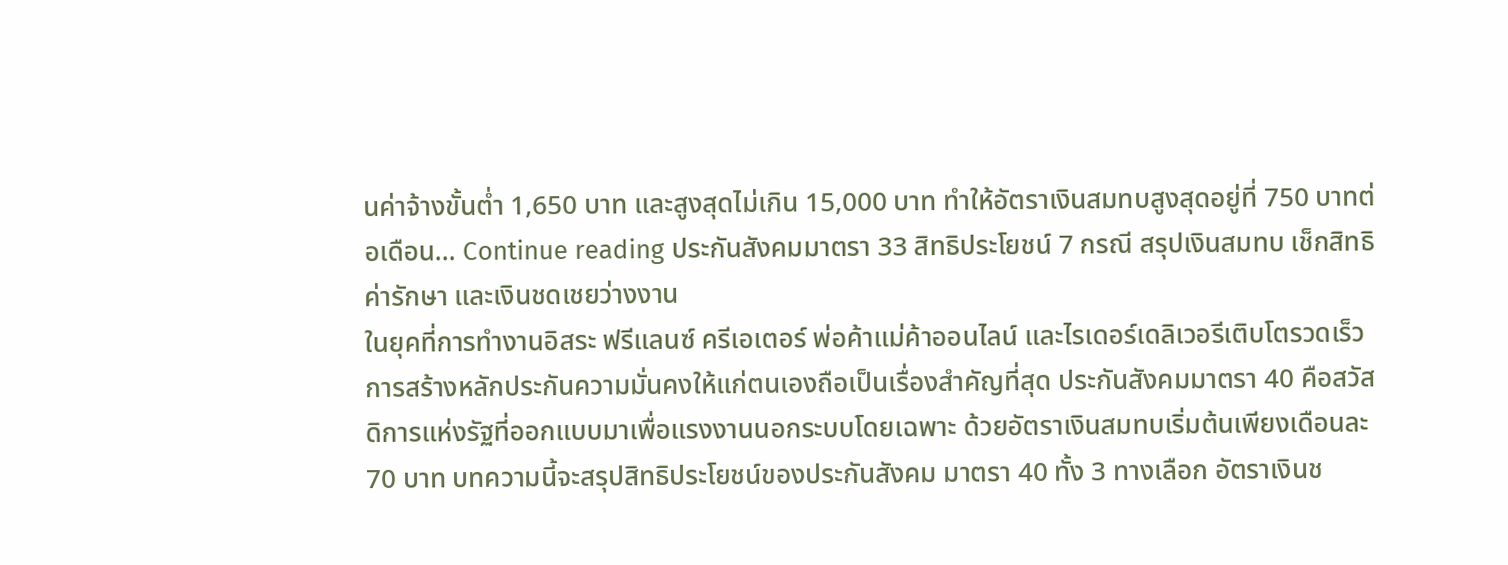นค่าจ้างขั้นต่ำ 1,650 บาท และสูงสุดไม่เกิน 15,000 บาท ทำให้อัตราเงินสมทบสูงสุดอยู่ที่ 750 บาทต่อเดือน… Continue reading ประกันสังคมมาตรา 33 สิทธิประโยชน์ 7 กรณี สรุปเงินสมทบ เช็กสิทธิค่ารักษา และเงินชดเชยว่างงาน
ในยุคที่การทำงานอิสระ ฟรีแลนซ์ ครีเอเตอร์ พ่อค้าแม่ค้าออนไลน์ และไรเดอร์เดลิเวอรีเติบโตรวดเร็ว การสร้างหลักประกันความมั่นคงให้แก่ตนเองถือเป็นเรื่องสำคัญที่สุด ประกันสังคมมาตรา 40 คือสวัสดิการแห่งรัฐที่ออกแบบมาเพื่อแรงงานนอกระบบโดยเฉพาะ ด้วยอัตราเงินสมทบเริ่มต้นเพียงเดือนละ 70 บาท บทความนี้จะสรุปสิทธิประโยชน์ของประกันสังคม มาตรา 40 ทั้ง 3 ทางเลือก อัตราเงินช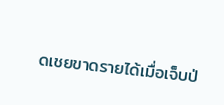ดเชยขาดรายได้เมื่อเจ็บป่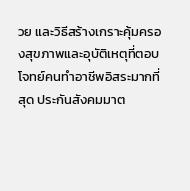วย และวิธีสร้างเกราะคุ้มครองสุขภาพและอุบัติเหตุที่ตอบโจทย์คนทำอาชีพอิสระมากที่สุด ประกันสังคมมาต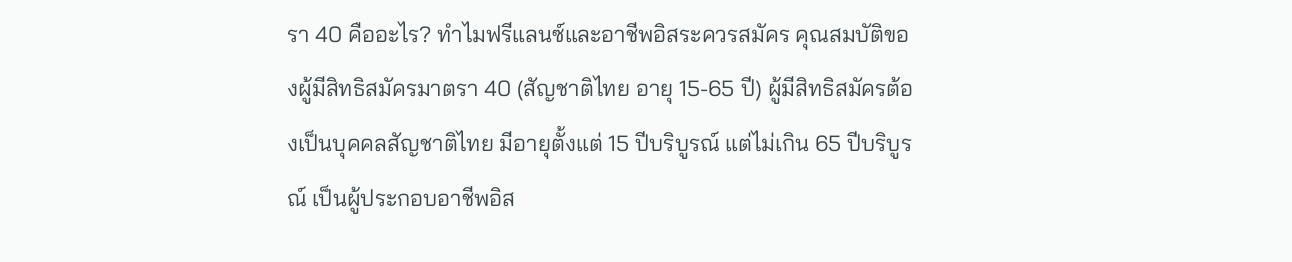รา 40 คืออะไร? ทำไมฟรีแลนซ์และอาชีพอิสระควรสมัคร คุณสมบัติของผู้มีสิทธิสมัครมาตรา 40 (สัญชาติไทย อายุ 15-65 ปี) ผู้มีสิทธิสมัครต้องเป็นบุคคลสัญชาติไทย มีอายุตั้งแต่ 15 ปีบริบูรณ์ แต่ไม่เกิน 65 ปีบริบูรณ์ เป็นผู้ประกอบอาชีพอิส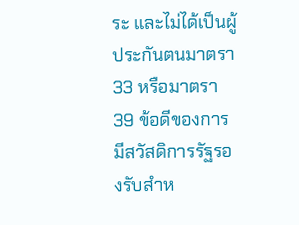ระ และไม่ได้เป็นผู้ประกันตนมาตรา 33 หรือมาตรา 39 ข้อดีของการมีสวัสดิการรัฐรองรับสำห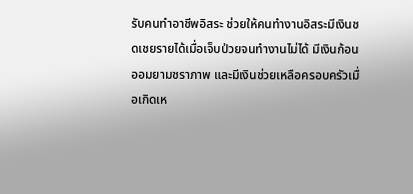รับคนทำอาชีพอิสระ ช่วยให้คนทำงานอิสระมีเงินชดเชยรายได้เมื่อเจ็บป่วยจนทำงานไม่ได้ มีเงินก้อนออมยามชราภาพ และมีเงินช่วยเหลือครอบครัวเมื่อเกิดเห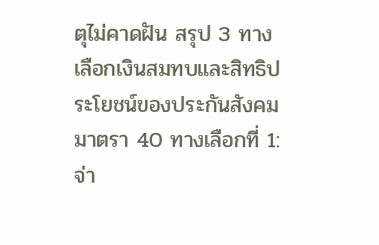ตุไม่คาดฝัน สรุป 3 ทางเลือกเงินสมทบและสิทธิประโยชน์ของประกันสังคม มาตรา 40 ทางเลือกที่ 1: จ่า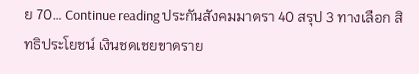ย 70… Continue reading ประกันสังคมมาตรา 40 สรุป 3 ทางเลือก สิทธิประโยชน์ เงินชดเชยขาดราย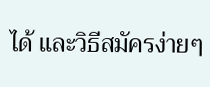ได้ และวิธีสมัครง่ายๆ